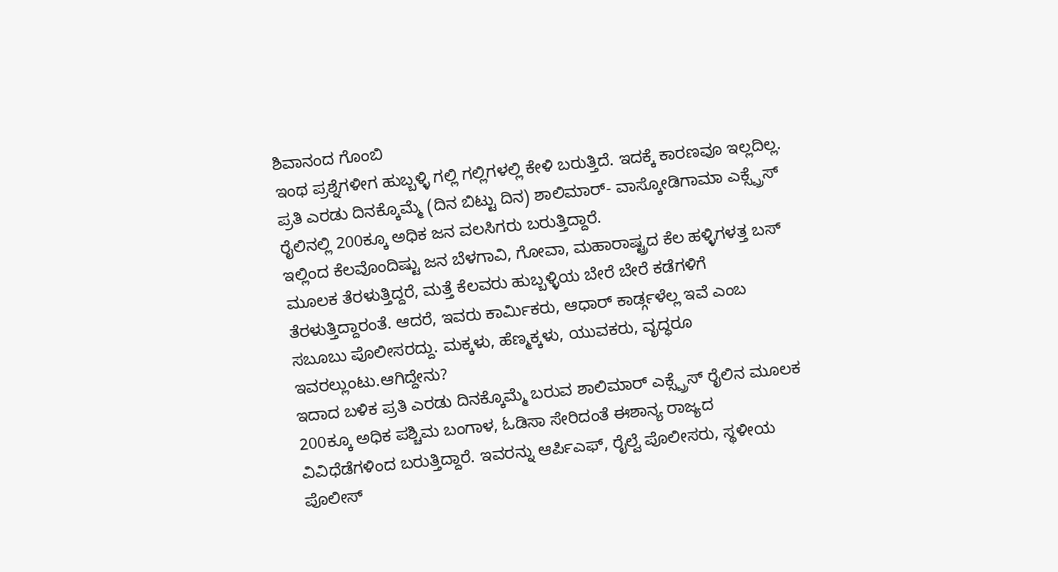ಶಿವಾನಂದ ಗೊಂಬಿ
ಇಂಥ ಪ್ರಶ್ನೆಗಳೀಗ ಹುಬ್ಬಳ್ಳಿ ಗಲ್ಲಿ ಗಲ್ಲಿಗಳಲ್ಲಿ ಕೇಳಿ ಬರುತ್ತಿದೆ. ಇದಕ್ಕೆ ಕಾರಣವೂ ಇಲ್ಲದಿಲ್ಲ. ಪ್ರತಿ ಎರಡು ದಿನಕ್ಕೊಮ್ಮೆ (ದಿನ ಬಿಟ್ಟು ದಿನ) ಶಾಲಿಮಾರ್- ವಾಸ್ಕೋಡಿಗಾಮಾ ಎಕ್ಸ್ಪ್ರೆಸ್ ರೈಲಿನಲ್ಲಿ 200ಕ್ಕೂ ಅಧಿಕ ಜನ ವಲಸಿಗರು ಬರುತ್ತಿದ್ದಾರೆ.
ಇಲ್ಲಿಂದ ಕೆಲವೊಂದಿಷ್ಟು ಜನ ಬೆಳಗಾವಿ, ಗೋವಾ, ಮಹಾರಾಷ್ಟ್ರದ ಕೆಲ ಹಳ್ಳಿಗಳತ್ತ ಬಸ್ ಮೂಲಕ ತೆರಳುತ್ತಿದ್ದರೆ, ಮತ್ತೆ ಕೆಲವರು ಹುಬ್ಬಳ್ಳಿಯ ಬೇರೆ ಬೇರೆ ಕಡೆಗಳಿಗೆ ತೆರಳುತ್ತಿದ್ದಾರಂತೆ. ಆದರೆ, ಇವರು ಕಾರ್ಮಿಕರು, ಆಧಾರ್ ಕಾರ್ಡ್ಗಳೆಲ್ಲ ಇವೆ ಎಂಬ ಸಬೂಬು ಪೊಲೀಸರದ್ದು. ಮಕ್ಕಳು, ಹೆಣ್ಮಕ್ಕಳು, ಯುವಕರು, ವೃದ್ಧರೂ ಇವರಲ್ಲುಂಟು.ಆಗಿದ್ದೇನು?
ಇದಾದ ಬಳಿಕ ಪ್ರತಿ ಎರಡು ದಿನಕ್ಕೊಮ್ಮೆ ಬರುವ ಶಾಲಿಮಾರ್ ಎಕ್ಸ್ಪ್ರೆಸ್ ರೈಲಿನ ಮೂಲಕ 200ಕ್ಕೂ ಅಧಿಕ ಪಶ್ಚಿಮ ಬಂಗಾಳ, ಓಡಿಸಾ ಸೇರಿದಂತೆ ಈಶಾನ್ಯ ರಾಜ್ಯದ ವಿವಿಧೆಡೆಗಳಿಂದ ಬರುತ್ತಿದ್ದಾರೆ. ಇವರನ್ನು ಆರ್ಪಿಎಫ್, ರೈಲ್ವೆ ಪೊಲೀಸರು, ಸ್ಥಳೀಯ ಪೊಲೀಸ್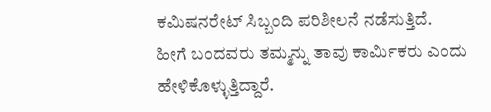ಕಮಿಷನರೇಟ್ ಸಿಬ್ಬಂದಿ ಪರಿಶೀಲನೆ ನಡೆಸುತ್ತಿದೆ.
ಹೀಗೆ ಬಂದವರು ತಮ್ಮನ್ನು ತಾವು ಕಾರ್ಮಿಕರು ಎಂದು ಹೇಳಿಕೊಳ್ಳುತ್ತಿದ್ದಾರೆ.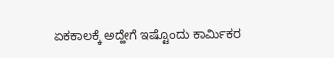ಏಕಕಾಲಕ್ಕೆ ಅದ್ಹೇಗೆ ಇಷ್ಟೊಂದು ಕಾರ್ಮಿಕರ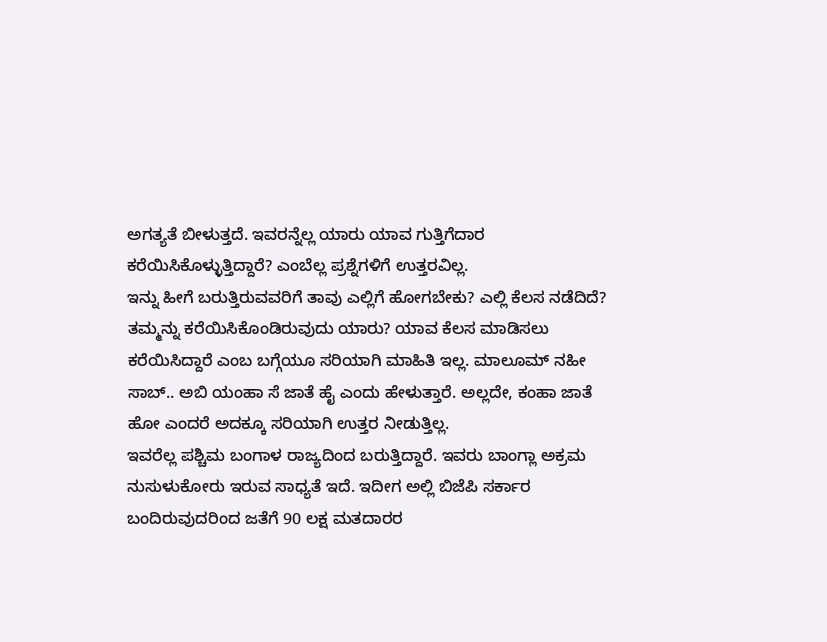ಅಗತ್ಯತೆ ಬೀಳುತ್ತದೆ. ಇವರನ್ನೆಲ್ಲ ಯಾರು ಯಾವ ಗುತ್ತಿಗೆದಾರ ಕರೆಯಿಸಿಕೊಳ್ಳುತ್ತಿದ್ದಾರೆ? ಎಂಬೆಲ್ಲ ಪ್ರಶ್ನೆಗಳಿಗೆ ಉತ್ತರವಿಲ್ಲ.
ಇನ್ನು ಹೀಗೆ ಬರುತ್ತಿರುವವರಿಗೆ ತಾವು ಎಲ್ಲಿಗೆ ಹೋಗಬೇಕು? ಎಲ್ಲಿ ಕೆಲಸ ನಡೆದಿದೆ? ತಮ್ಮನ್ನು ಕರೆಯಿಸಿಕೊಂಡಿರುವುದು ಯಾರು? ಯಾವ ಕೆಲಸ ಮಾಡಿಸಲು ಕರೆಯಿಸಿದ್ದಾರೆ ಎಂಬ ಬಗ್ಗೆಯೂ ಸರಿಯಾಗಿ ಮಾಹಿತಿ ಇಲ್ಲ. ಮಾಲೂಮ್ ನಹೀ ಸಾಬ್.. ಅಬಿ ಯಂಹಾ ಸೆ ಜಾತೆ ಹೈ ಎಂದು ಹೇಳುತ್ತಾರೆ. ಅಲ್ಲದೇ, ಕಂಹಾ ಜಾತೆ ಹೋ ಎಂದರೆ ಅದಕ್ಕೂ ಸರಿಯಾಗಿ ಉತ್ತರ ನೀಡುತ್ತಿಲ್ಲ.
ಇವರೆಲ್ಲ ಪಶ್ಚಿಮ ಬಂಗಾಳ ರಾಜ್ಯದಿಂದ ಬರುತ್ತಿದ್ದಾರೆ. ಇವರು ಬಾಂಗ್ಲಾ ಅಕ್ರಮ ನುಸುಳುಕೋರು ಇರುವ ಸಾಧ್ಯತೆ ಇದೆ. ಇದೀಗ ಅಲ್ಲಿ ಬಿಜೆಪಿ ಸರ್ಕಾರ ಬಂದಿರುವುದರಿಂದ ಜತೆಗೆ 90 ಲಕ್ಷ ಮತದಾರರ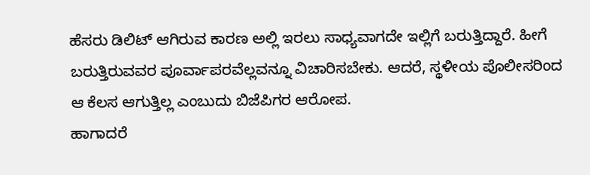ಹೆಸರು ಡಿಲಿಟ್ ಆಗಿರುವ ಕಾರಣ ಅಲ್ಲಿ ಇರಲು ಸಾಧ್ಯವಾಗದೇ ಇಲ್ಲಿಗೆ ಬರುತ್ತಿದ್ದಾರೆ. ಹೀಗೆ ಬರುತ್ತಿರುವವರ ಪೂರ್ವಾಪರವೆಲ್ಲವನ್ನೂ ವಿಚಾರಿಸಬೇಕು. ಆದರೆ, ಸ್ಥಳೀಯ ಪೊಲೀಸರಿಂದ ಆ ಕೆಲಸ ಆಗುತ್ತಿಲ್ಲ ಎಂಬುದು ಬಿಜೆಪಿಗರ ಆರೋಪ.
ಹಾಗಾದರೆ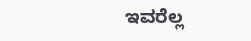ಇವರೆಲ್ಲ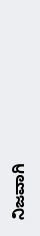ನಿಜವಾಗಿ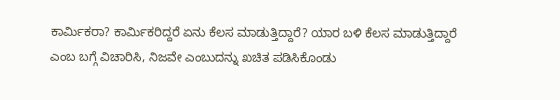ಕಾರ್ಮಿಕರಾ? ಕಾರ್ಮಿಕರಿದ್ದರೆ ಏನು ಕೆಲಸ ಮಾಡುತ್ತಿದ್ದಾರೆ? ಯಾರ ಬಳಿ ಕೆಲಸ ಮಾಡುತ್ತಿದ್ದಾರೆ ಎಂಬ ಬಗ್ಗೆ ವಿಚಾರಿಸಿ, ನಿಜವೇ ಎಂಬುದನ್ನು ಖಚಿತ ಪಡಿಸಿಕೊಂಡು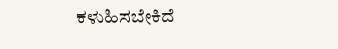ಕಳುಹಿಸಬೇಕಿದೆ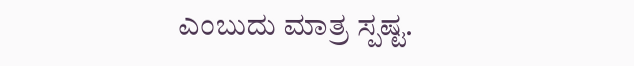ಎಂಬುದು ಮಾತ್ರ ಸ್ಪಷ್ಟ.